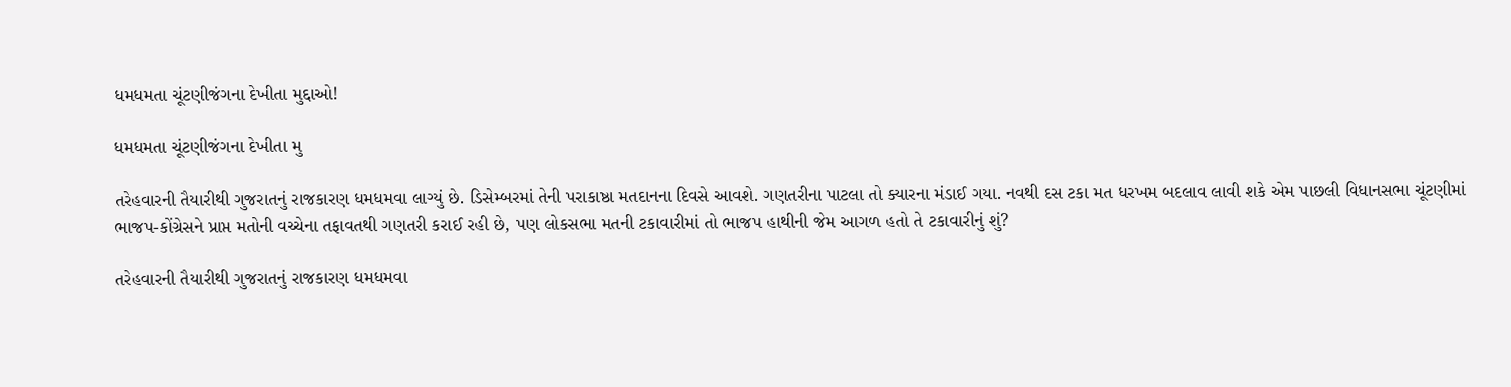ધમધમતા ચૂંટણીજંગના દેખીતા મુદ્દાઓ!

ધમધમતા ચૂંટણીજંગના દેખીતા મુ

તરેહવારની તૈયારીથી ગુજરાતનું રાજકારણ ધમધમવા લાગ્યું છે. ડિસેમ્બરમાં તેની પરાકાષ્ઠા મતદાનના દિવસે આવશે. ગણતરીના પાટલા તો ક્યારના મંડાઈ ગયા. નવથી દસ ટકા મત ધરખમ બદલાવ લાવી શકે એમ પાછલી વિધાનસભા ચૂંટણીમાં ભાજપ-કોંગ્રેસને પ્રાપ્ત મતોની વચ્ચેના તફાવતથી ગણતરી કરાઈ રહી છે, પણ લોકસભા મતની ટકાવારીમાં તો ભાજપ હાથીની જેમ આગળ હતો તે ટકાવારીનું શું?

તરેહવારની તૈયારીથી ગુજરાતનું રાજકારણ ધમધમવા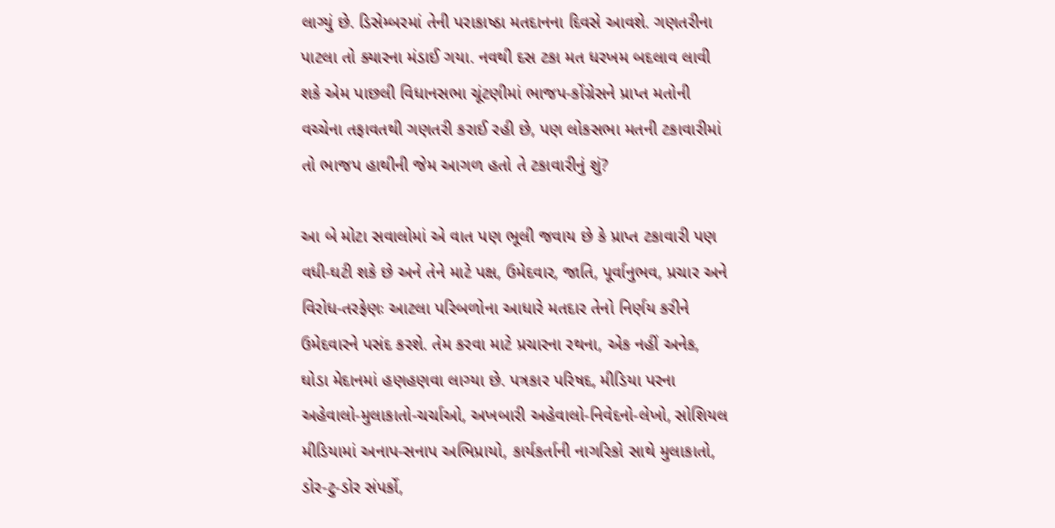લાગ્યું છે. ડિસેમ્બરમાં તેની પરાકાષ્ઠા મતદાનના દિવસે આવશે. ગણતરીના પાટલા તો ક્યારના મંડાઈ ગયા. નવથી દસ ટકા મત ધરખમ બદલાવ લાવી શકે એમ પાછલી વિધાનસભા ચૂંટણીમાં ભાજપ-કોંગ્રેસને પ્રાપ્ત મતોની વચ્ચેના તફાવતથી ગણતરી કરાઈ રહી છે, પણ લોકસભા મતની ટકાવારીમાં તો ભાજપ હાથીની જેમ આગળ હતો તે ટકાવારીનું શું?

આ બે મોટા સવાલોમાં એ વાત પણ ભૂલી જવાય છે કે પ્રાપ્ત ટકાવારી પણ વધી-ઘટી શકે છે અને તેને માટે પક્ષ, ઉમેદવાર, જાતિ, પૂર્વાનુભવ, પ્રચાર અને વિરોધ-તરફેણઃ આટલા પરિબળોના આધારે મતદાર તેનો નિર્ણય કરીને ઉમેદવારને પસંદ કરશે. તેમ કરવા માટે પ્રચારના રથના, એક નહીં અનેક, ઘોડા મેદાનમાં હણહણવા લાગ્યા છે. પત્રકાર પરિષદ, મીડિયા પરના અહેવાલો-મુલાકાતો-ચર્ચાઓ, અખબારી અહેવાલો-નિવેદનો-લેખો, સોશિયલ મીડિયામાં અનાપ-સનાપ અભિપ્રાયો, કાર્યકર્તાની નાગરિકો સાથે મુલાકાતો, ડોર-ટુ-ડોર સંપર્કો,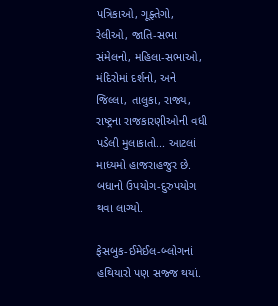પત્રિકાઓ, ગૂફ્તેગો, રેલીઓ, જાતિ-સભા સંમેલનો, મહિલા-સભાઓ, મંદિરોમાં દર્શનો, અને જિલ્લા, તાલુકા, રાજ્ય, રાષ્ટ્રના રાજકારણીઓની વધી પડેલી મુલાકાતો... આટલાં માધ્યમો હાજરાહજુર છે. બધાનો ઉપયોગ-દુરુપયોગ થવા લાગ્યો.

ફેસબુક-ઈમેઈલ-બ્લોગનાં હથિયારો પણ સજ્જ થયાં.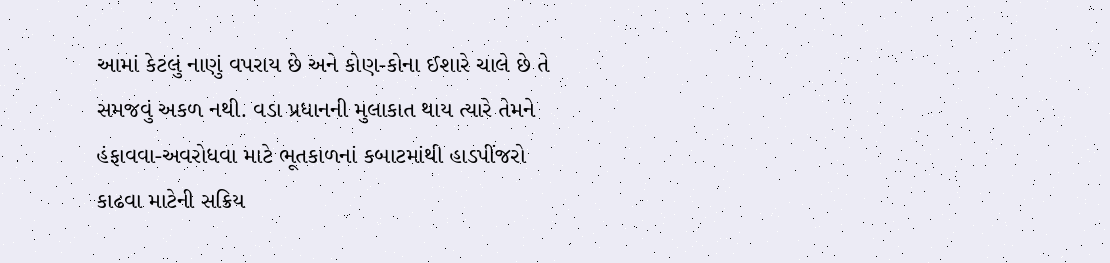આમાં કેટલું નાણું વપરાય છે અને કોણ-કોના ઈશારે ચાલે છે તે સમજવું અકળ નથી. વડા પ્રધાનની મુલાકાત થાય ત્યારે તેમને હંફાવવા-અવરોધવા માટે ભૂતકાળનાં કબાટમાંથી હાડપીંજરો કાઢવા માટેની સક્રિય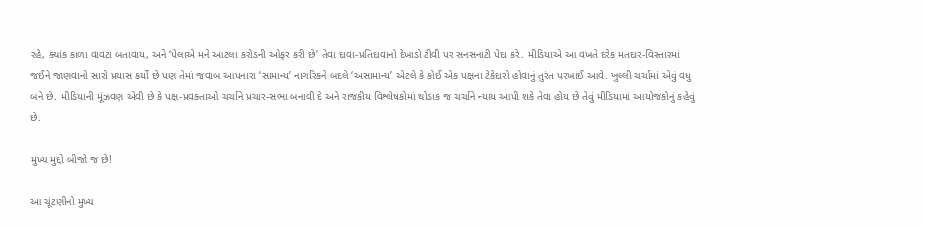રહે, ક્યાંક કાળા વાવટા બતાવાય, અને ‘પેલાએ મને આટલા કરોડની ઓફર કરી છે’ તેવા દાવા-પ્રતિદાવાનો દેખાડો ટીવી પર સનસનાટી પેદા કરે. મીડિયાએ આ વખતે દરેક મતદાર-વિસ્તારમાં જઈને જાણવાનો સારો પ્રયાસ કર્યો છે પણ તેમાં જવાબ આપનારા ‘સામાન્ય’ નાગરિકને બદલે ‘અસામાન્ય’ એટલે કે કોઈ એક પક્ષના ટેકેદારો હોવાનું તુરંત પરખાઈ આવે. ખુલ્લી ચર્ચામાં એવું વધુ બને છે. મીડિયાની મૂંઝવણ એવી છે કે પક્ષ-પ્રવક્તાઓ ચર્ચાને પ્રચાર-સભા બનાવી દે અને રાજકીય વિશ્લેષકોમાં થોડાક જ ચર્ચાને ન્યાય આપી શકે તેવા હોય છે તેવું મીડિયામાં આયોજકોનું કહેવું છે.

મુખ્ય મુદ્દો બીજો જ છે!

આ ચૂંટણીનો મુખ્ય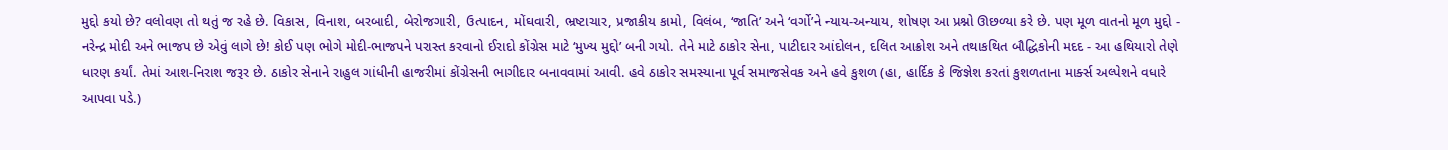મુદ્દો કયો છે? વલોવણ તો થતું જ રહે છે. વિકાસ, વિનાશ, બરબાદી, બેરોજગારી, ઉત્પાદન, મોંઘવારી, ભ્રષ્ટાચાર, પ્રજાકીય કામો, વિલંબ, ‘જાતિ’ અને ‘વર્ગો’ને ન્યાય-અન્યાય, શોષણ આ પ્રશ્નો ઊછળ્યા કરે છે. પણ મૂળ વાતનો મૂળ મુદ્દો - નરેન્દ્ર મોદી અને ભાજપ છે એવું લાગે છે! કોઈ પણ ભોગે મોદી-ભાજપને પરાસ્ત કરવાનો ઈરાદો કોંગ્રેસ માટે ‘મુખ્ય મુદ્દો’ બની ગયો. તેને માટે ઠાકોર સેના, પાટીદાર આંદોલન, દલિત આક્રોશ અને તથાકથિત બૌદ્ધિકોની મદદ - આ હથિયારો તેણે ધારણ કર્યાં. તેમાં આશ-નિરાશ જરૂર છે. ઠાકોર સેનાને રાહુલ ગાંધીની હાજરીમાં કોંગ્રેસની ભાગીદાર બનાવવામાં આવી. હવે ઠાકોર સમસ્યાના પૂર્વ સમાજસેવક અને હવે કુશળ (હા, હાર્દિક કે જિજ્ઞેશ કરતાં કુશળતાના માર્ક્સ અલ્પેશને વધારે આપવા પડે.)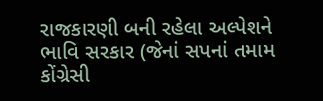રાજકારણી બની રહેલા અલ્પેશને ભાવિ સરકાર (જેનાં સપનાં તમામ કોંગ્રેસી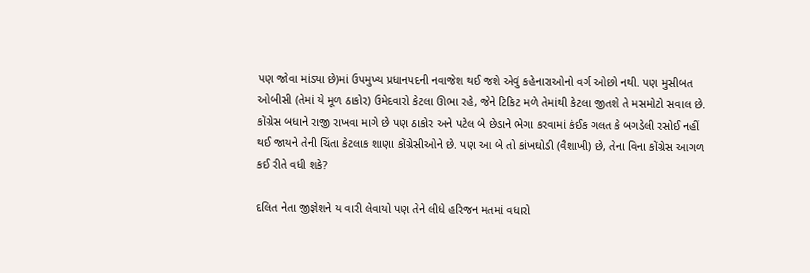પણ જોવા માંડ્યા છે)માં ઉપમુખ્ય પ્રધાનપદની નવાજેશ થઈ જશે એવું કહેનારાઓનો વર્ગ ઓછો નથી. પણ મુસીબત ઓબીસી (તેમાં યે મૂળ ઠાકોર) ઉમેદવારો કેટલા ઊભા રહે, જેને ટિકિટ મળે તેમાંથી કેટલા જીતશે તે મસમોટો સવાલ છે. કોંગ્રેસ બધાને રાજી રાખવા માગે છે પણ ઠાકોર અને પટેલ બે છેડાને ભેગા કરવામાં કંઈક ગલત કે બગડેલી રસોઈ નહીં થઈ જાયને તેની ચિંતા કેટલાક શાણા કોંગ્રેસીઓને છે. પણ આ બે તો કાંખઘોડી (વૈશાખી) છે, તેના વિના કોંગ્રેસ આગળ કઈ રીતે વધી શકે?

દલિત નેતા જીજ્ઞેશને ય વારી લેવાયો પણ તેને લીધે હરિજન મતમાં વધારો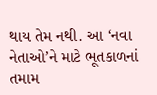થાય તેમ નથી. આ ‘નવા નેતાઓ’ને માટે ભૂતકાળનાં તમામ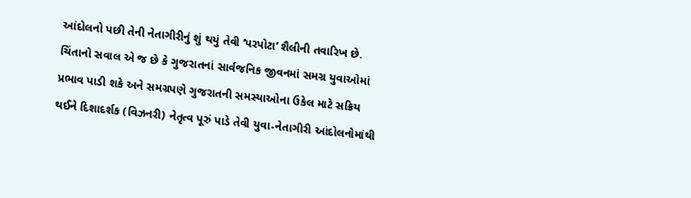આંદોલનો પછી તેની નેતાગીરીનું શું થયું તેવી ‘પરપોટા’ શૈલીની તવારિખ છે. ચિંતાનો સવાલ એ જ છે કે ગુજરાતનાં સાર્વજનિક જીવનમાં સમગ્ર યુવાઓમાં પ્રભાવ પાડી શકે અને સમગ્રપણે ગુજરાતની સમસ્યાઓના ઉકેલ માટે સક્રિય થઈને દિશાદર્શક (વિઝનરી) નેતૃત્વ પૂરું પાડે તેવી યુવા-નેતાગીરી આંદોલનોમાંથી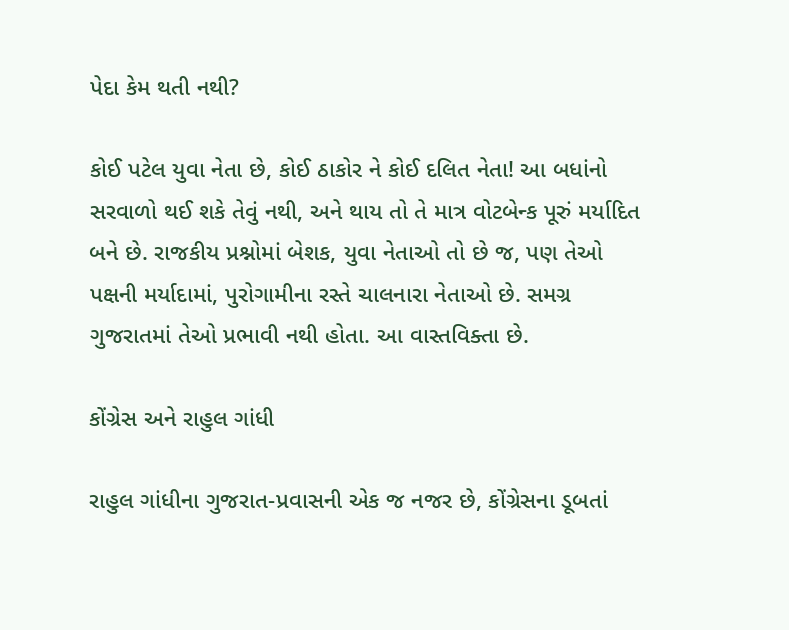પેદા કેમ થતી નથી?

કોઈ પટેલ યુવા નેતા છે, કોઈ ઠાકોર ને કોઈ દલિત નેતા! આ બધાંનો સરવાળો થઈ શકે તેવું નથી, અને થાય તો તે માત્ર વોટબેન્ક પૂરું મર્યાદિત બને છે. રાજકીય પ્રશ્નોમાં બેશક, યુવા નેતાઓ તો છે જ, પણ તેઓ પક્ષની મર્યાદામાં, પુરોગામીના રસ્તે ચાલનારા નેતાઓ છે. સમગ્ર ગુજરાતમાં તેઓ પ્રભાવી નથી હોતા. આ વાસ્તવિક્તા છે.

કોંગ્રેસ અને રાહુલ ગાંધી

રાહુલ ગાંધીના ગુજરાત-પ્રવાસની એક જ નજર છે, કોંગ્રેસના ડૂબતાં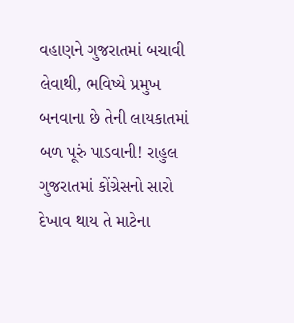વહાણને ગુજરાતમાં બચાવી લેવાથી, ભવિષ્યે પ્રમુખ બનવાના છે તેની લાયકાતમાં બળ પૂરું પાડવાની! રાહુલ ગુજરાતમાં કોંગ્રેસનો સારો દેખાવ થાય તે માટેના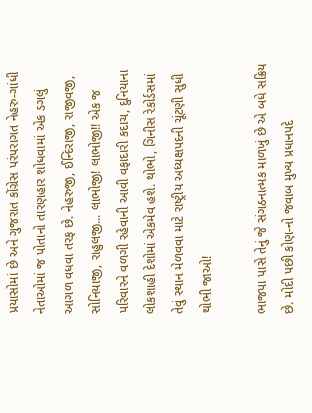પ્રયાસોમાં છે અને ગુજરાત કોંગ્રેસ પરંપરાગત નેહરુ-ગાંધી નેતાઓમાં જ પોતાનો તારણહાર શોધવામાં એક ડગલું આગળ વધવા તરફ છે. નેહરુજી, ઈન્દિરાજી, રાજીવજી, સોનિયાજી, રાહુલજી... લાભોજી! લાભોજી!! એક જ પરિવારને વળગી રહેવાની આવી વફાદારી કદાચ, દુનિયાના લોકશાહી દેશોમાં એકમેવ હશે. થોભો, ગિનીસ રેકોર્ડસમાં તેવું સ્થાન મેળવવા માટે રાષ્ટ્રીય અધ્યક્ષપદની ચૂંટણી સુધી થોભી જાઓ!

ભાજપા પાસે તેનું જે સંગઠનાત્મક માળખું છે એ બધે સક્રિય છે. મોદી પછી કોણ-નો જવાબ મુખ્ય પ્રધાનપદે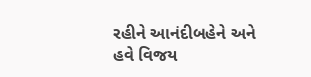રહીને આનંદીબહેને અને હવે વિજય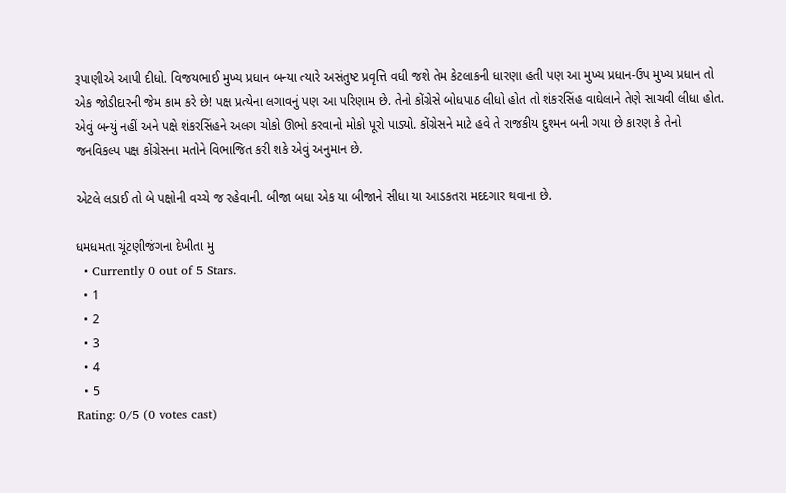રૂપાણીએ આપી દીધો. વિજયભાઈ મુખ્ય પ્રધાન બન્યા ત્યારે અસંતુષ્ટ પ્રવૃત્તિ વધી જશે તેમ કેટલાકની ધારણા હતી પણ આ મુખ્ય પ્રધાન-ઉપ મુખ્ય પ્રધાન તો એક જોડીદારની જેમ કામ કરે છે! પક્ષ પ્રત્યેના લગાવનું પણ આ પરિણામ છે. તેનો કોંગ્રેસે બોધપાઠ લીધો હોત તો શંકરસિંહ વાઘેલાને તેણે સાચવી લીધા હોત. એવું બન્યું નહીં અને પક્ષે શંકરસિંહને અલગ ચોકો ઊભો કરવાનો મોકો પૂરો પાડ્યો. કોંગ્રેસને માટે હવે તે રાજકીય દુશ્મન બની ગયા છે કારણ કે તેનો જનવિકલ્પ પક્ષ કોંગ્રેસના મતોને વિભાજિત કરી શકે એવું અનુમાન છે.

એટલે લડાઈ તો બે પક્ષોની વચ્ચે જ રહેવાની. બીજા બધા એક યા બીજાને સીધા યા આડકતરા મદદગાર થવાના છે.

ધમધમતા ચૂંટણીજંગના દેખીતા મુ
  • Currently 0 out of 5 Stars.
  • 1
  • 2
  • 3
  • 4
  • 5
Rating: 0/5 (0 votes cast)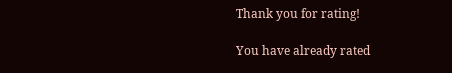Thank you for rating!

You have already rated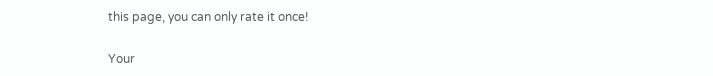this page, you can only rate it once!

Your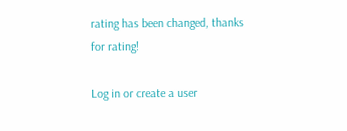rating has been changed, thanks for rating!

Log in or create a user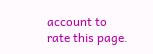account to rate this page.